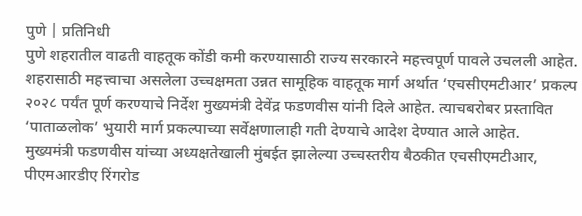पुणे | प्रतिनिधी
पुणे शहरातील वाढती वाहतूक कोंडी कमी करण्यासाठी राज्य सरकारने महत्त्वपूर्ण पावले उचलली आहेत. शहरासाठी महत्त्वाचा असलेला उच्चक्षमता उन्नत सामूहिक वाहतूक मार्ग अर्थात ‘एचसीएमटीआर’ प्रकल्प २०२८ पर्यंत पूर्ण करण्याचे निर्देश मुख्यमंत्री देवेंद्र फडणवीस यांनी दिले आहेत. त्याचबरोबर प्रस्तावित ‘पाताळलोक’ भुयारी मार्ग प्रकल्पाच्या सर्वेक्षणालाही गती देण्याचे आदेश देण्यात आले आहेत.
मुख्यमंत्री फडणवीस यांच्या अध्यक्षतेखाली मुंबईत झालेल्या उच्चस्तरीय बैठकीत एचसीएमटीआर, पीएमआरडीए रिंगरोड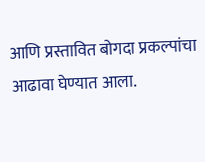आणि प्रस्तावित बोगदा प्रकल्पांचा आढावा घेण्यात आला.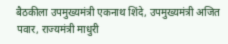बैठकीला उपमुख्यमंत्री एकनाथ शिंदे, उपमुख्यमंत्री अजित पवार, राज्यमंत्री माधुरी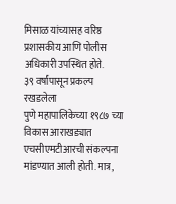मिसाळ यांच्यासह वरिष्ठ प्रशासकीय आणि पोलीस अधिकारी उपस्थित होते.
३९ वर्षांपासून प्रकल्प रखडलेला
पुणे महापालिकेच्या १९८७ च्या विकास आराखड्यात एचसीएमटीआरची संकल्पना मांडण्यात आली होती. मात्र,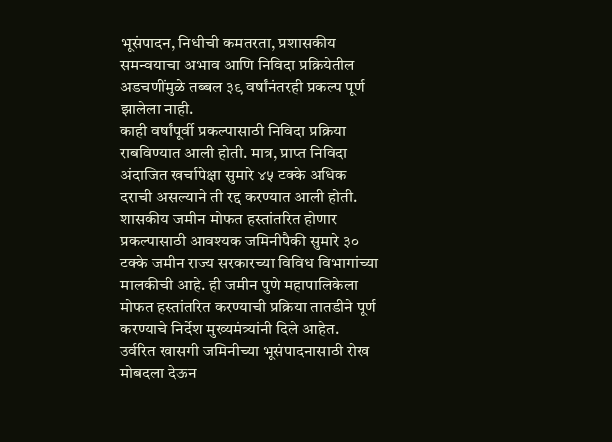भूसंपादन, निधीची कमतरता, प्रशासकीय समन्वयाचा अभाव आणि निविदा प्रक्रियेतील अडचणींमुळे तब्बल ३९ वर्षांनंतरही प्रकल्प पूर्ण झालेला नाही.
काही वर्षांपूर्वी प्रकल्पासाठी निविदा प्रक्रिया राबविण्यात आली होती. मात्र, प्राप्त निविदा अंदाजित खर्चापेक्षा सुमारे ४५ टक्के अधिक दराची असल्याने ती रद्द करण्यात आली होती.
शासकीय जमीन मोफत हस्तांतरित होणार
प्रकल्पासाठी आवश्यक जमिनीपैकी सुमारे ३० टक्के जमीन राज्य सरकारच्या विविध विभागांच्या मालकीची आहे. ही जमीन पुणे महापालिकेला मोफत हस्तांतरित करण्याची प्रक्रिया तातडीने पूर्ण करण्याचे निर्देश मुख्यमंत्र्यांनी दिले आहेत.
उर्वरित खासगी जमिनीच्या भूसंपादनासाठी रोख मोबदला देऊन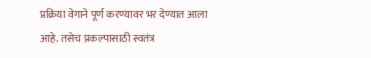प्रक्रिया वेगाने पूर्ण करण्यावर भर देण्यात आला आहे. तसेच प्रकल्पासाठी स्वतंत्र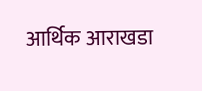आर्थिक आराखडा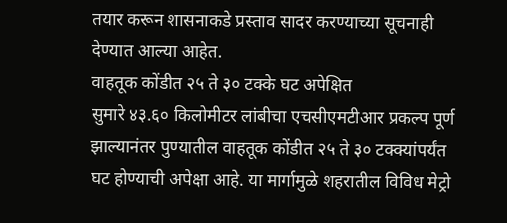तयार करून शासनाकडे प्रस्ताव सादर करण्याच्या सूचनाही देण्यात आल्या आहेत.
वाहतूक कोंडीत २५ ते ३० टक्के घट अपेक्षित
सुमारे ४३.६० किलोमीटर लांबीचा एचसीएमटीआर प्रकल्प पूर्ण झाल्यानंतर पुण्यातील वाहतूक कोंडीत २५ ते ३० टक्क्यांपर्यंत घट होण्याची अपेक्षा आहे. या मार्गामुळे शहरातील विविध मेट्रो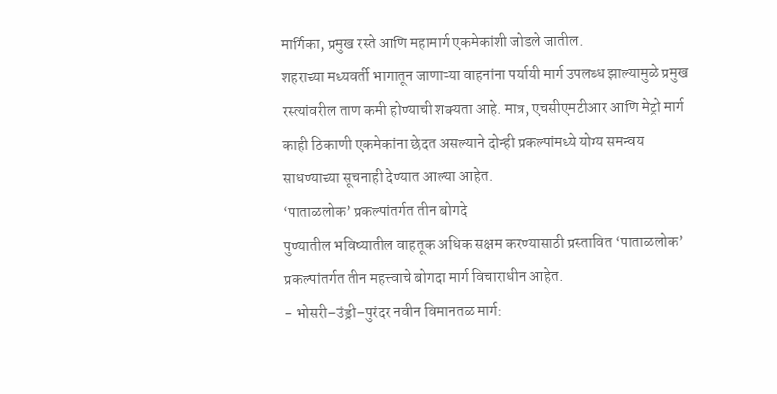मार्गिका, प्रमुख रस्ते आणि महामार्ग एकमेकांशी जोडले जातील.
शहराच्या मध्यवर्ती भागातून जाणाऱ्या वाहनांना पर्यायी मार्ग उपलब्ध झाल्यामुळे प्रमुख रस्त्यांवरील ताण कमी होण्याची शक्यता आहे. मात्र, एचसीएमटीआर आणि मेट्रो मार्ग काही ठिकाणी एकमेकांना छेदत असल्याने दोन्ही प्रकल्पांमध्ये योग्य समन्वय साधण्याच्या सूचनाही देण्यात आल्या आहेत.
‘पाताळलोक’ प्रकल्पांतर्गत तीन बोगदे
पुण्यातील भविष्यातील वाहतूक अधिक सक्षम करण्यासाठी प्रस्तावित ‘पाताळलोक’ प्रकल्पांतर्गत तीन महत्त्वाचे बोगदा मार्ग विचाराधीन आहेत.
- भोसरी–उंड्री–पुरंदर नवीन विमानतळ मार्ग: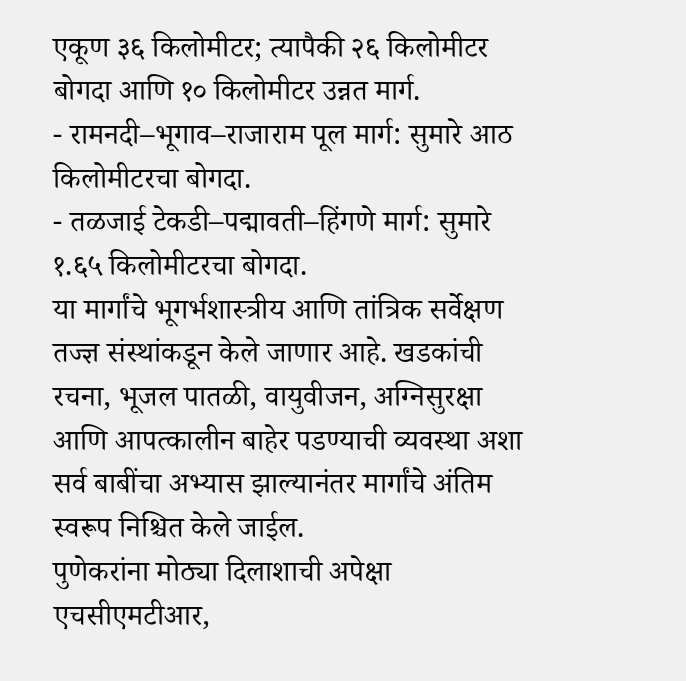एकूण ३६ किलोमीटर; त्यापैकी २६ किलोमीटर बोगदा आणि १० किलोमीटर उन्नत मार्ग.
- रामनदी–भूगाव–राजाराम पूल मार्ग: सुमारे आठ किलोमीटरचा बोगदा.
- तळजाई टेकडी–पद्मावती–हिंगणे मार्ग: सुमारे १.६५ किलोमीटरचा बोगदा.
या मार्गांचे भूगर्भशास्त्रीय आणि तांत्रिक सर्वेक्षण तज्ज्ञ संस्थांकडून केले जाणार आहे. खडकांची रचना, भूजल पातळी, वायुवीजन, अग्निसुरक्षा आणि आपत्कालीन बाहेर पडण्याची व्यवस्था अशा सर्व बाबींचा अभ्यास झाल्यानंतर मार्गांचे अंतिम स्वरूप निश्चित केले जाईल.
पुणेकरांना मोठ्या दिलाशाची अपेक्षा
एचसीएमटीआर,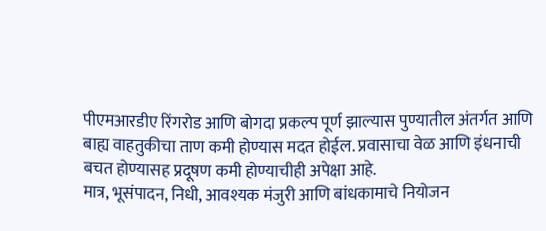पीएमआरडीए रिंगरोड आणि बोगदा प्रकल्प पूर्ण झाल्यास पुण्यातील अंतर्गत आणि बाह्य वाहतुकीचा ताण कमी होण्यास मदत होईल. प्रवासाचा वेळ आणि इंधनाची बचत होण्यासह प्रदूषण कमी होण्याचीही अपेक्षा आहे.
मात्र, भूसंपादन, निधी, आवश्यक मंजुरी आणि बांधकामाचे नियोजन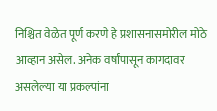निश्चित वेळेत पूर्ण करणे हे प्रशासनासमोरील मोठे आव्हान असेल. अनेक वर्षांपासून कागदावर असलेल्या या प्रकल्पांना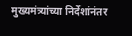मुख्यमंत्र्यांच्या निर्देशांनंतर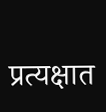प्रत्यक्षात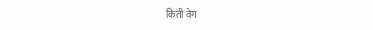किती वेग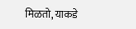मिळतो, याकडे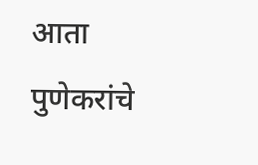आता पुणेकरांचे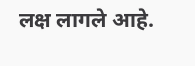लक्ष लागले आहे.